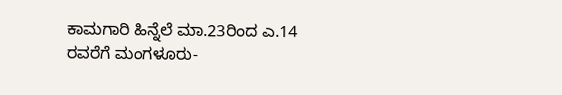ಕಾಮಗಾರಿ ಹಿನ್ನೆಲೆ ಮಾ.23ರಿಂದ ಎ.14 ರವರೆಗೆ ಮಂಗಳೂರು-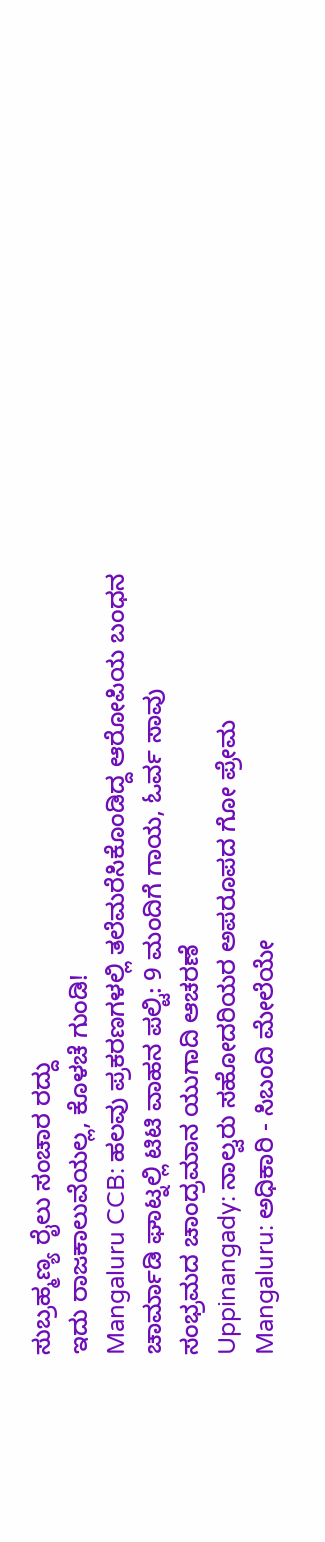ಸುಬ್ರಹ್ಮಣ್ಯ ರೈಲು ಸಂಚಾರ ರದ್ದು
ಇದು ರಾಜಕಾಲುವೆಯಲ್ಲ, ಕೊಳಚೆ ಗುಂಡಿ!
Mangaluru CCB: ಹಲವು ಪ್ರಕರಣಗಳಲ್ಲಿ ತಲೆಮರೆಸಿಕೊಂಡಿದ್ದ ಆರೋಪಿಯ ಬಂಧನ
ಚಾರ್ಮಾಡಿ ಘಾಟ್ನಲ್ಲಿ ಟಿಟಿ ವಾಹನ ಪಲ್ಟಿ: 9 ಮಂದಿಗೆ ಗಾಯ, ಓರ್ವ ಸಾವು
ಸಂಭ್ರಮದ ಚಾಂದ್ರಮಾನ ಯುಗಾದಿ ಆಚರಣೆ
Uppinangady: ನಾಲ್ವರು ಸಹೋದರಿಯರ ಅಪರೂಪದ ಗೋ ಪ್ರೇಮ
Mangaluru: ಅಧಿಕಾರಿ - ಸಿಬಂದಿ ಮೇಲೆಯೇ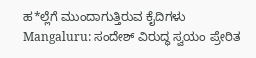ಹ*ಲ್ಲೆಗೆ ಮುಂದಾಗುತ್ತಿರುವ ಕೈದಿಗಳು
Mangaluru: ಸಂದೇಶ್ ವಿರುದ್ಧ ಸ್ವಯಂ ಪ್ರೇರಿತ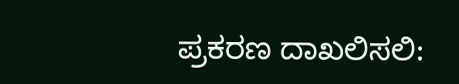ಪ್ರಕರಣ ದಾಖಲಿಸಲಿ: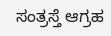ಸಂತ್ರಸ್ತೆ ಆಗ್ರಹ